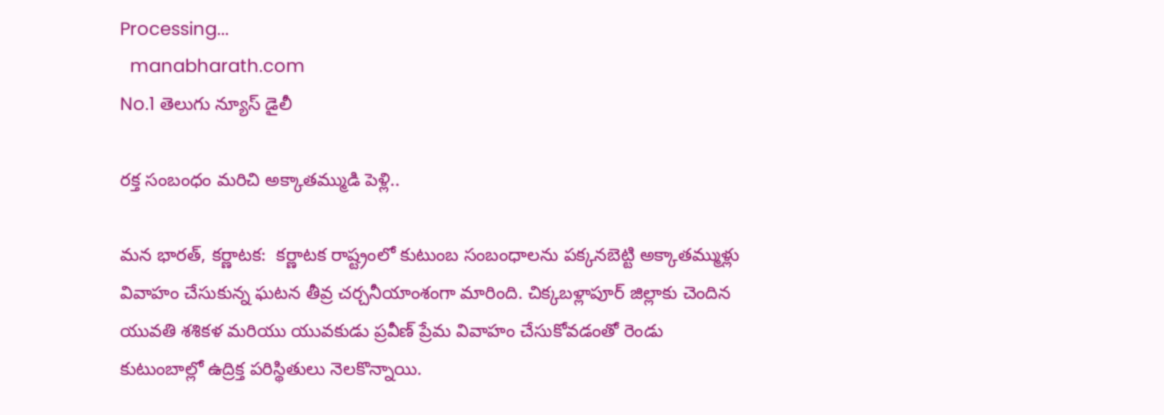Processing...
  manabharath.com
No.1 తెలుగు న్యూస్ డైలీ

రక్త సంబంధం మరిచి అక్కాతమ్ముడి పెళ్లి..

మన భారత్, కర్ణాటక:  కర్ణాటక రాష్ట్రంలో కుటుంబ సంబంధాలను పక్కనబెట్టి అక్కాతమ్ముళ్లు వివాహం చేసుకున్న ఘటన తీవ్ర చర్చనీయాంశంగా మారింది. చిక్కబళ్లాపూర్ జిల్లాకు చెందిన యువతి శశికళ మరియు యువకుడు ప్రవీణ్ ప్రేమ వివాహం చేసుకోవడంతో రెండు కుటుంబాల్లో ఉద్రిక్త పరిస్థితులు నెలకొన్నాయి.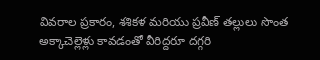వివరాల ప్రకారం, శశికళ మరియు ప్రవీణ్ తల్లులు సొంత అక్కాచెల్లెళ్లు కావడంతో వీరిద్దరూ దగ్గరి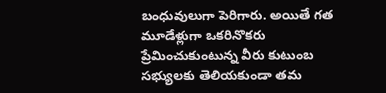బంధువులుగా పెరిగారు. అయితే గత మూడేళ్లుగా ఒకరినొకరు ప్రేమించుకుంటున్న వీరు కుటుంబ సభ్యులకు తెలియకుండా తమ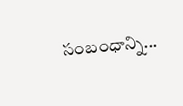సంబంధాన్ని...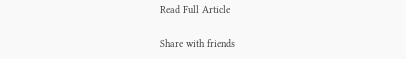Read Full Article

Share with friends